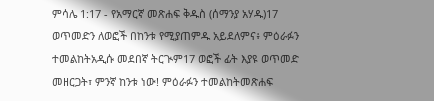ምሳሌ 1:17 - የአማርኛ መጽሐፍ ቅዱስ (ሰማንያ አሃዱ)17 ወጥመድን ለወፎች በከንቱ የሚያጠምዱ አይደለምና፥ ምዕራፉን ተመልከትአዲሱ መደበኛ ትርጒም17 ወፎች ፊት እያዩ ወጥመድ መዘርጋት፣ ምንኛ ከንቱ ነው! ምዕራፉን ተመልከትመጽሐፍ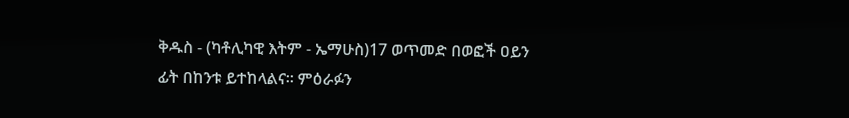ቅዱስ - (ካቶሊካዊ እትም - ኤማሁስ)17 ወጥመድ በወፎች ዐይን ፊት በከንቱ ይተከላልና። ምዕራፉን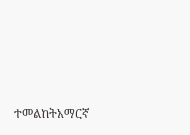ተመልከትአማርኛ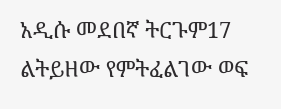አዲሱ መደበኛ ትርጉም17 ልትይዘው የምትፈልገው ወፍ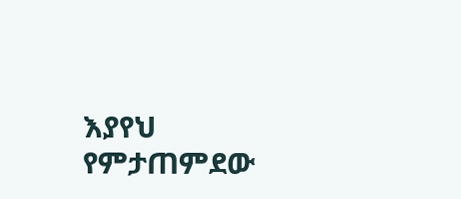እያየህ የምታጠምደው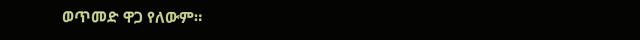ወጥመድ ዋጋ የለውም።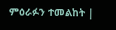ምዕራፉን ተመልከት |